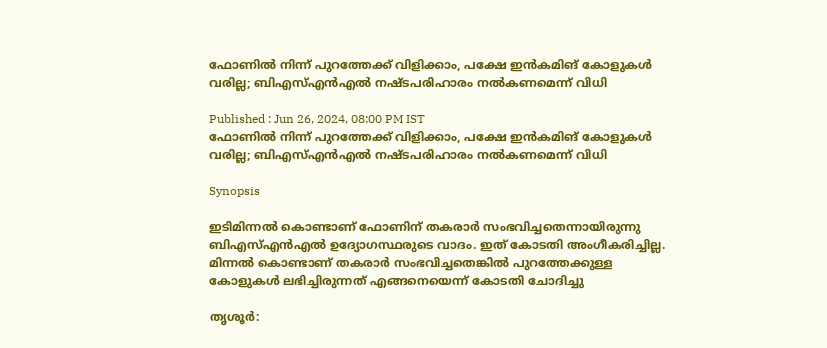ഫോണിൽ നിന്ന് പുറത്തേക്ക് വിളിക്കാം, പക്ഷേ ഇൻകമിങ് കോളുകൾ വരില്ല; ബിഎസ്എന്‍എൽ നഷ്ടപരിഹാരം നൽകണമെന്ന് വിധി

Published : Jun 26, 2024, 08:00 PM IST
ഫോണിൽ നിന്ന് പുറത്തേക്ക് വിളിക്കാം, പക്ഷേ ഇൻകമിങ് കോളുകൾ വരില്ല; ബിഎസ്എന്‍എൽ നഷ്ടപരിഹാരം നൽകണമെന്ന് വിധി

Synopsis

ഇടിമിന്നല്‍ കൊണ്ടാണ് ഫോണിന് തകരാര്‍ സംഭവിച്ചതെന്നായിരുന്നു ബിഎസ്എൻഎൽ ഉദ്യോഗസ്ഥരുടെ വാദം. ഇത് കോടതി അംഗീകരിച്ചില്ല. മിന്നല്‍ കൊണ്ടാണ് തകരാര്‍ സംഭവിച്ചതെങ്കില്‍ പുറത്തേക്കുള്ള കോളുകൾ ലഭിച്ചിരുന്നത് എങ്ങനെയെന്ന് കോടതി ചോദിച്ചു

തൃശൂര്‍: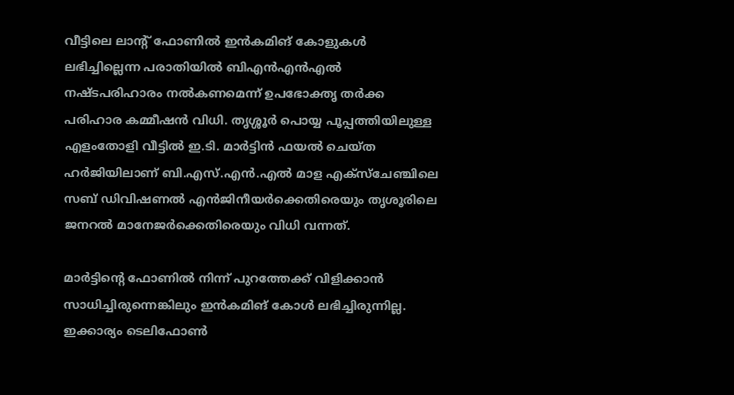വീട്ടിലെ ലാന്റ് ഫോണിൽ ഇൻകമിങ് കോളുകൾ ലഭിച്ചില്ലെന്ന പരാതിയിൽ ബിഎൻഎൻഎൽ നഷ്ടപരിഹാരം നൽകണമെന്ന് ഉപഭോക്തൃ തർക്ക പരിഹാര കമ്മീഷൻ വിധി. തൃശ്ശൂർ പൊയ്യ പൂപ്പത്തിയിലുള്ള എളംതോളി വീട്ടില്‍ ഇ.ടി. മാര്‍ട്ടിന്‍ ഫയല്‍ ചെയ്ത ഹര്‍ജിയിലാണ് ബി.എസ്.എന്‍.എല്‍ മാള എക്‌സ്‌ചേഞ്ചിലെ സബ് ഡിവിഷണല്‍ എന്‍ജിനീയര്‍ക്കെതിരെയും തൃശൂരിലെ ജനറല്‍ മാനേജര്‍ക്കെതിരെയും വിധി വന്നത്.

മാര്‍ട്ടിന്റെ ഫോണിൽ നിന്ന് പുറത്തേക്ക് വിളിക്കാൻ സാധിച്ചിരുന്നെങ്കിലും ഇന്‍കമിങ് കോള്‍ ലഭിച്ചിരുന്നില്ല. ഇക്കാര്യം ടെലിഫോൺ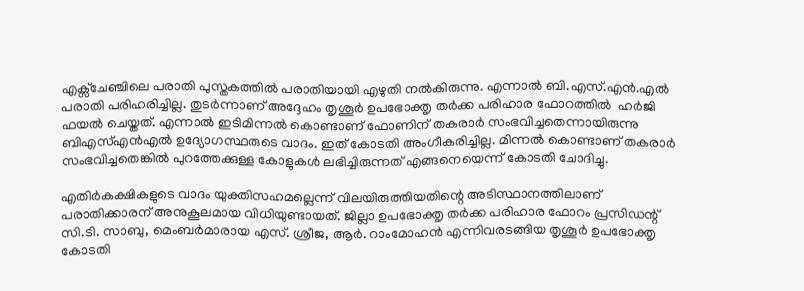എക്സ്ചേഞ്ചിലെ പരാതി പുസ്തകത്തില്‍ പരാതിയായി എഴുതി നല്‍കിരുന്നു. എന്നാല്‍ ബി.എസ്.എന്‍.എല്‍ പരാതി പരിഹരിച്ചില്ല. തുടര്‍ന്നാണ് അദ്ദേഹം തൃശൂര്‍ ഉപഭോക്തൃ തർക്ക പരിഹാര ഫോറത്തിൽ  ഹര്‍ജി ഫയല്‍ ചെയ്തത്. എന്നാൽ ഇടിമിന്നല്‍ കൊണ്ടാണ് ഫോണിന് തകരാര്‍ സംഭവിച്ചതെന്നായിരുന്നു ബിഎസ്എൻഎൽ ഉദ്യോഗസ്ഥരുടെ വാദം. ഇത് കോടതി അംഗീകരിച്ചില്ല. മിന്നല്‍ കൊണ്ടാണ് തകരാര്‍ സംഭവിച്ചതെങ്കില്‍ പുറത്തേക്കുള്ള കോളുകൾ ലഭിച്ചിരുന്നത് എങ്ങനെയെന്ന് കോടതി ചോദിച്ചു.

എതിര്‍കക്ഷികളുടെ വാദം യുക്തിസഹമല്ലെന്ന് വിലയിരുത്തിയതിന്റെ അടിസ്ഥാനത്തിലാണ് പരാതിക്കാരന് അനുകൂലമായ വിധിയുണ്ടായത്. ജില്ലാ ഉപഭോക്തൃ തർക്ക പരിഹാര ഫോറം പ്രസിഡന്റ് സി.ടി. സാബു, മെംബര്‍മാരായ എസ്. ശ്രീജ, ആര്‍. റാംമോഹന്‍ എന്നിവരടങ്ങിയ തൃശൂര്‍ ഉപഭോക്തൃ കോടതി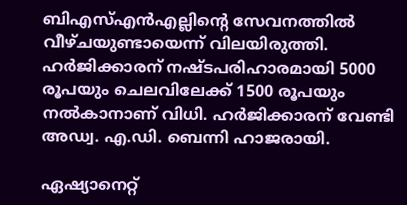ബിഎസ്എൻഎല്ലിന്റെ സേവനത്തില്‍ വീഴ്ചയുണ്ടായെന്ന് വിലയിരുത്തി. ഹര്‍ജിക്കാരന് നഷ്ടപരിഹാരമായി 5000 രൂപയും ചെലവിലേക്ക് 1500 രൂപയും നല്‍കാനാണ് വിധി. ഹര്‍ജിക്കാരന് വേണ്ടി അഡ്വ. എ.ഡി. ബെന്നി ഹാജരായി.

ഏഷ്യാനെറ്റ്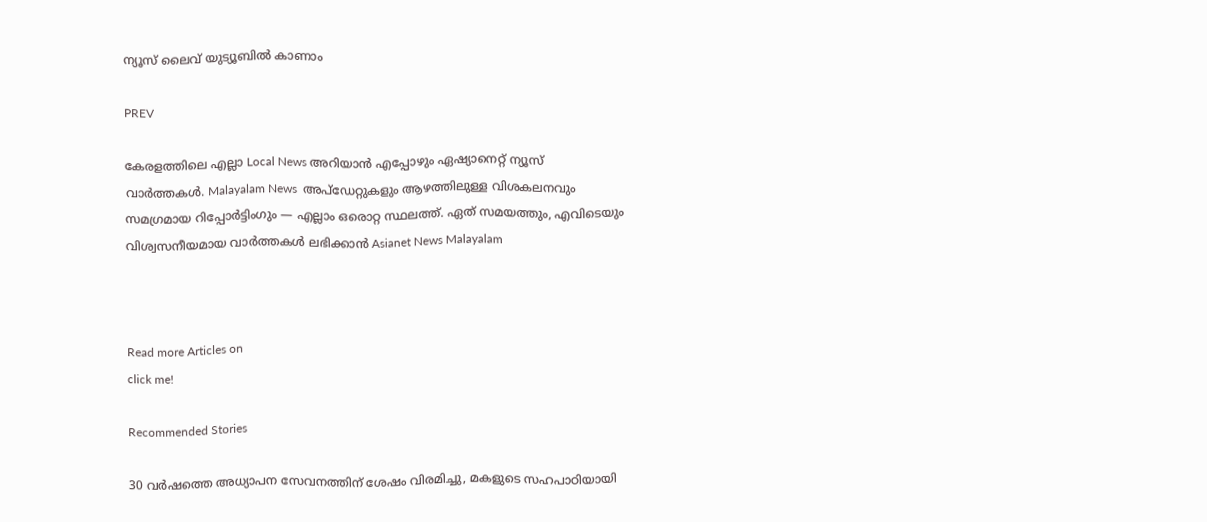ന്യൂസ് ലൈവ് യുട്യൂബിൽ കാണാം

PREV

കേരളത്തിലെ എല്ലാ Local News അറിയാൻ എപ്പോഴും ഏഷ്യാനെറ്റ് ന്യൂസ് വാർത്തകൾ. Malayalam News  അപ്‌ഡേറ്റുകളും ആഴത്തിലുള്ള വിശകലനവും സമഗ്രമായ റിപ്പോർട്ടിംഗും — എല്ലാം ഒരൊറ്റ സ്ഥലത്ത്. ഏത് സമയത്തും, എവിടെയും വിശ്വസനീയമായ വാർത്തകൾ ലഭിക്കാൻ Asianet News Malayalam



Read more Articles on
click me!

Recommended Stories

30 വർഷത്തെ അധ്യാപന സേവനത്തിന് ശേഷം വിരമിച്ചു, മകളുടെ സഹപാഠിയായി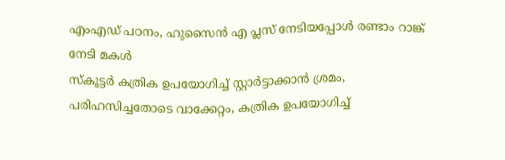എംഎഡ് പഠനം, ഹുസൈൻ എ പ്ലസ് നേടിയപ്പോൾ രണ്ടാം റാങ്ക് നേടി മകൾ
സ്കൂട്ടർ കത്രിക ഉപയോഗിച്ച് സ്റ്റാർട്ടാക്കാൻ ശ്രമം, പരിഹസിച്ചതോടെ വാക്കേറ്റം, കത്രിക ഉപയോഗിച്ച്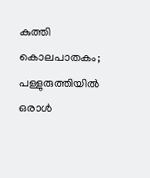കുത്തി കൊലപാതകം; പള്ളുരുത്തിയിൽ ഒരാൾ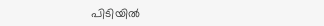പിടിയിൽ